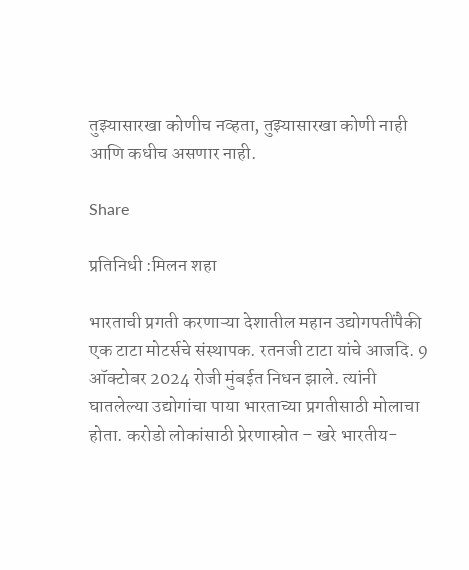तुझ्यासारखा कोणीच नव्हता, तुझ्यासारखा कोणी नाही आणि कधीच असणार नाही.

Share

प्रतिनिधी :मिलन शहा

भारताची प्रगती करणाऱ्या देशातील महान उद्योगपतींपैकी एक टाटा मोटर्सचे संस्थापक. रतनजी टाटा यांचे आजदि. 9 ऑक्टोबर 2024 रोजी मुंबईत निधन झाले. त्यांनी घातलेल्या उद्योगांचा पाया भारताच्या प्रगतीसाठी मोलाचा होता. करोडो लोकांसाठी प्रेरणास्रोत – खरे भारतीय-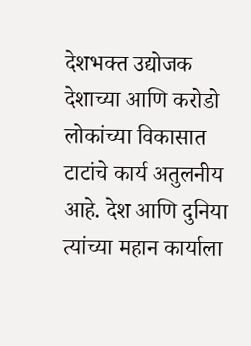देशभक्त उद्योजक देशाच्या आणि करोडो लोकांच्या विकासात टाटांचे कार्य अतुलनीय आहे. देश आणि दुनिया त्यांच्या महान कार्याला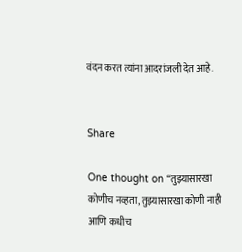वंदन करत त्यांना आदरांजली देत आहे.


Share

One thought on “तुझ्यासारखा कोणीच नव्हता, तुझ्यासारखा कोणी नाही आणि कधीच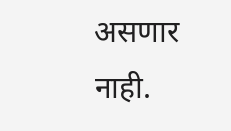असणार नाही.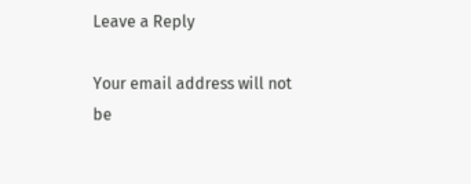Leave a Reply

Your email address will not be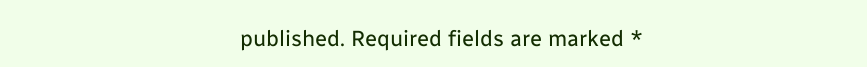published. Required fields are marked *